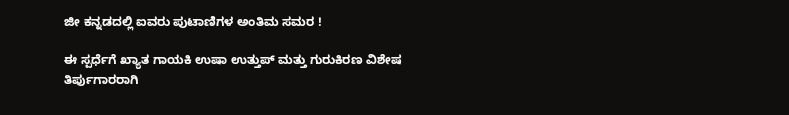ಜೀ ಕನ್ನಡದಲ್ಲಿ ಐವರು ಪುಟಾಣಿಗಳ ಅಂತಿಮ ಸಮರ !

ಈ ಸ್ಪರ್ಧೆಗೆ ಖ್ಯಾತ ಗಾಯಕಿ ಉಷಾ ಉತ್ತುಪ್ ಮತ್ತು ಗುರುಕಿರಣ ವಿಶೇಷ ತಿರ್ಪುಗಾರರಾಗಿ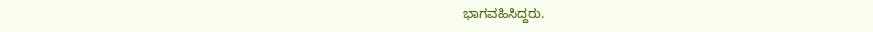ಭಾಗವಹಿಸಿದ್ದರು.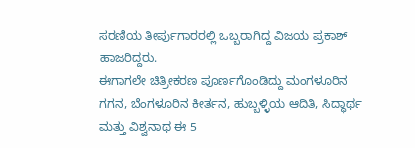ಸರಣಿಯ ತೀರ್ಪುಗಾರರಲ್ಲಿ ಒಬ್ಬರಾಗಿದ್ದ ವಿಜಯ ಪ್ರಕಾಶ್ ಹಾಜರಿದ್ದರು.
ಈಗಾಗಲೇ ಚಿತ್ರೀಕರಣ ಪೂರ್ಣಗೊಂಡಿದ್ದು ಮಂಗಳೂರಿನ ಗಗನ, ಬೆಂಗಳೂರಿನ ಕೀರ್ತನ, ಹುಬ್ಬಳ್ಳಿಯ ಆದಿತಿ, ಸಿದ್ಧಾರ್ಥ ಮತ್ತು ವಿಶ್ವನಾಥ ಈ 5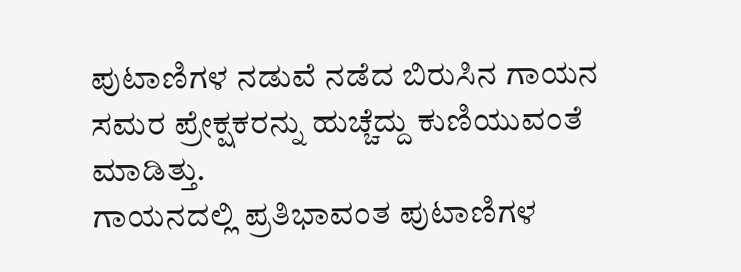ಪುಟಾಣಿಗಳ ನಡುವೆ ನಡೆದ ಬಿರುಸಿನ ಗಾಯನ ಸಮರ ಪ್ರೇಕ್ಷಕರನ್ನು ಹುಚ್ಚೆದ್ದು ಕುಣಿಯುವಂತೆ ಮಾಡಿತ್ತು.
ಗಾಯನದಲ್ಲಿ ಪ್ರತಿಭಾವಂತ ಪುಟಾಣಿಗಳ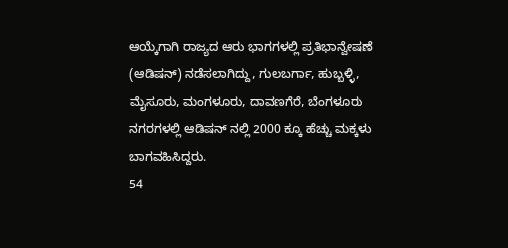ಆಯ್ಕೆಗಾಗಿ ರಾಜ್ಯದ ಆರು ಭಾಗಗಳಲ್ಲಿ ಪ್ರತಿಭಾನ್ವೇಷಣೆ (ಆಡಿಷನ್) ನಡೆಸಲಾಗಿದ್ದು, ಗುಲಬರ್ಗಾ, ಹುಬ್ಬಳ್ಳಿ, ಮೈಸೂರು, ಮಂಗಳೂರು, ದಾವಣಗೆರೆ, ಬೆಂಗಳೂರು ನಗರಗಳಲ್ಲಿ ಆಡಿಷನ್ ನಲ್ಲಿ 2000 ಕ್ಕೂ ಹೆಚ್ಚು ಮಕ್ಕಳು ಬಾಗವಹಿಸಿದ್ದರು.
54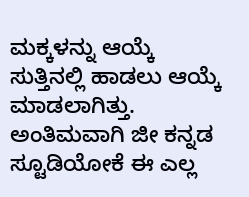ಮಕ್ಕಳನ್ನು ಆಯ್ಕೆ ಸುತ್ತಿನಲ್ಲಿ ಹಾಡಲು ಆಯ್ಕೆ ಮಾಡಲಾಗಿತ್ತು. ಅಂತಿಮವಾಗಿ ಜೀ ಕನ್ನಡ ಸ್ಟೂಡಿಯೋಕೆ ಈ ಎಲ್ಲ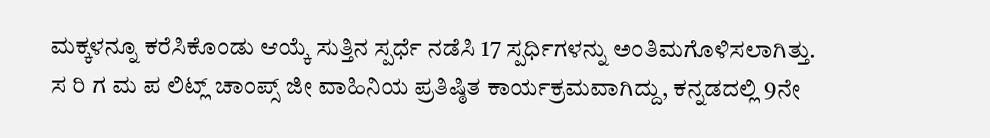ಮಕ್ಕಳನ್ನೂ ಕರೆಸಿಕೊಂಡು ಆಯ್ಕೆ ಸುತ್ತಿನ ಸ್ಪರ್ಧೆ ನಡೆಸಿ 17 ಸ್ಪರ್ಧಿಗಳನ್ನು ಅಂತಿಮಗೊಳಿಸಲಾಗಿತ್ತು.
ಸ ರಿ ಗ ಮ ಪ ಲಿಟ್ಲ್ ಚಾಂಪ್ಸ್ ಜೀ ವಾಹಿನಿಯ ಪ್ರತಿಷ್ಠಿತ ಕಾರ್ಯಕ್ರಮವಾಗಿದ್ದು, ಕನ್ನಡದಲ್ಲಿ 9ನೇ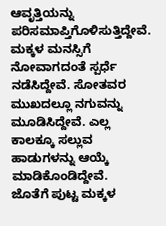ಆವೃತ್ತಿಯನ್ನು ಪರಿಸಮಾಪ್ತಿಗೊಳಿಸುತ್ತಿದ್ದೇವೆ. ಮಕ್ಕಳ ಮನಸ್ಸಿಗೆ ನೋವಾಗದಂತೆ ಸ್ಪರ್ಧೆ ನಡೆಸಿದ್ದೇವೆ. ಸೋತವರ ಮುಖದಲ್ಲೂ ನಗುವನ್ನು ಮೂಡಿಸಿದ್ದೇವೆ. ಎಲ್ಲ ಕಾಲಕ್ಕೂ ಸಲ್ಲುವ ಹಾಡುಗಳನ್ನು ಆಯ್ಕೆ ಮಾಡಿಕೊಂಡಿದ್ದೇವೆ.
ಜೊತೆಗೆ ಪುಟ್ಟ ಮಕ್ಕಳ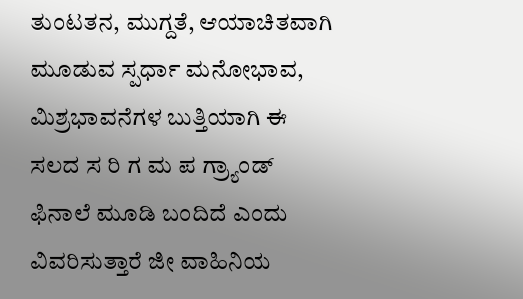ತುಂಟತನ, ಮುಗ್ದತೆ, ಆಯಾಚಿತವಾಗಿ ಮೂಡುವ ಸ್ಪರ್ಧಾ ಮನೋಭಾವ, ಮಿಶ್ರಭಾವನೆಗಳ ಬುತ್ತಿಯಾಗಿ ಈ ಸಲದ ಸ ರಿ ಗ ಮ ಪ ಗ್ರ್ಯಾಂಡ್ ಫಿನಾಲೆ ಮೂಡಿ ಬಂದಿದೆ ಎಂದು ವಿವರಿಸುತ್ತಾರೆ ಜೀ ವಾಹಿನಿಯ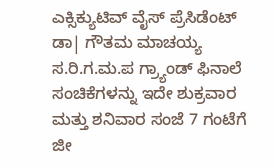ಎಕ್ಸಿಕ್ಯುಟಿವ್ ವೈಸ್ ಪ್ರೆಸಿಡೆಂಟ್ ಡಾ| ಗೌತಮ ಮಾಚಯ್ಯ
ಸ.ರಿ.ಗ.ಮ.ಪ ಗ್ರ್ಯಾಂಡ್ ಫಿನಾಲೆ ಸಂಚಿಕೆಗಳನ್ನು ಇದೇ ಶುಕ್ರವಾರ ಮತ್ತು ಶನಿವಾರ ಸಂಜೆ 7 ಗಂಟೆಗೆ ಜೀ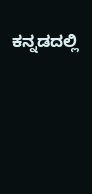ಕನ್ನಡದಲ್ಲಿ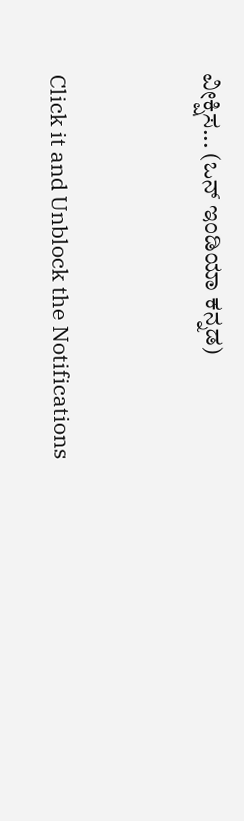ವೀಕ್ಷಿಸ... (ಒನ್ ಇಂಡಿಯಾ ಕನ್ನಡ)


Click it and Unblock the Notifications